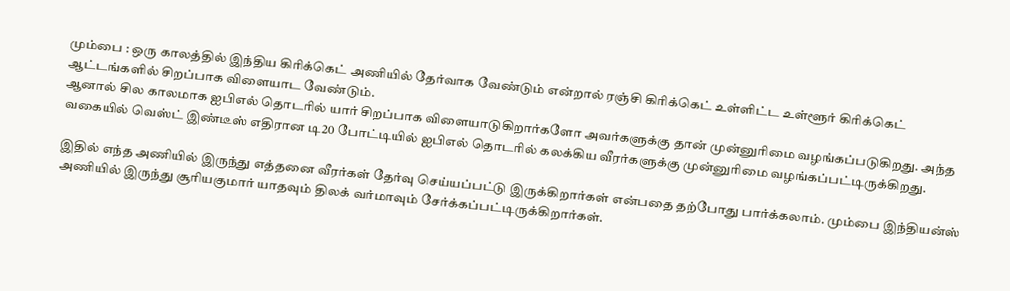மும்பை : ஒரு காலத்தில் இந்திய கிரிக்கெட் அணியில் தேர்வாக வேண்டும் என்றால் ரஞ்சி கிரிக்கெட் உள்ளிட்ட உள்ளூர் கிரிக்கெட் ஆட்டங்களில் சிறப்பாக விளையாட வேண்டும்.
ஆனால் சில காலமாக ஐபிஎல் தொடரில் யார் சிறப்பாக விளையாடுகிறார்களோ அவர்களுக்கு தான் முன்னுரிமை வழங்கப்படுகிறது. அந்த வகையில் வெஸ்ட் இண்டீஸ் எதிரான டி20 போட்டியில் ஐபிஎல் தொடரில் கலக்கிய வீரர்களுக்கு முன்னுரிமை வழங்கப்பட்டிருக்கிறது.

இதில் எந்த அணியில் இருந்து எத்தனை வீரர்கள் தேர்வு செய்யப்பட்டு இருக்கிறார்கள் என்பதை தற்போது பார்க்கலாம். மும்பை இந்தியன்ஸ் அணியில் இருந்து சூரியகுமார் யாதவும் திலக் வர்மாவும் சேர்க்கப்பட்டிருக்கிறார்கள்.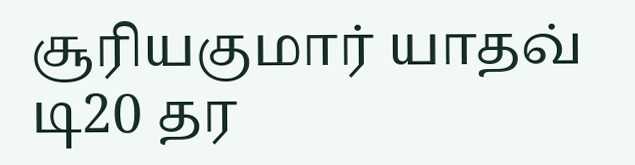சூரியகுமார் யாதவ் டி20 தர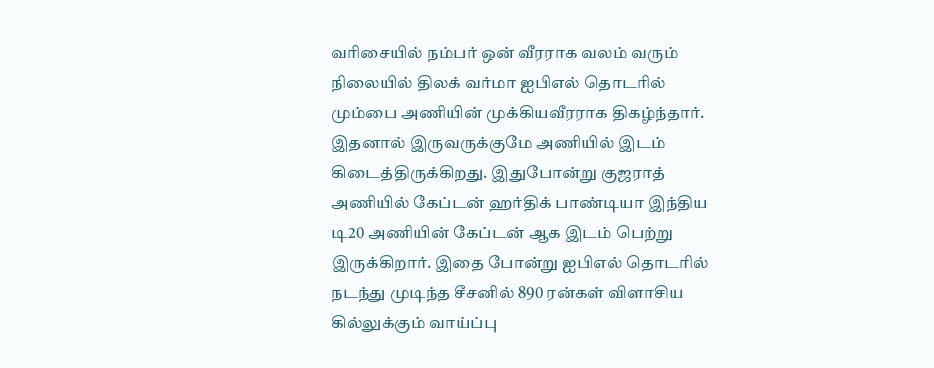வரிசையில் நம்பர் ஒன் வீரராக வலம் வரும் நிலையில் திலக் வர்மா ஐபிஎல் தொடரில் மும்பை அணியின் முக்கியவீரராக திகழ்ந்தார்.
இதனால் இருவருக்குமே அணியில் இடம் கிடைத்திருக்கிறது. இதுபோன்று குஜராத் அணியில் கேப்டன் ஹர்திக் பாண்டியா இந்திய டி20 அணியின் கேப்டன் ஆக இடம் பெற்று இருக்கிறார். இதை போன்று ஐபிஎல் தொடரில் நடந்து முடிந்த சீசனில் 890 ரன்கள் விளாசிய கில்லுக்கும் வாய்ப்பு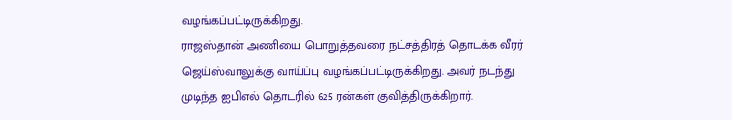வழங்கப்பட்டிருக்கிறது.
ராஜஸ்தான் அணியை பொறுத்தவரை நட்சத்திரத் தொடக்க வீரர் ஜெய்ஸ்வாலுக்கு வாய்ப்பு வழங்கப்பட்டிருக்கிறது. அவர் நடந்து முடிந்த ஐபிஎல் தொடரில் 625 ரன்கள் குவித்திருக்கிறார்.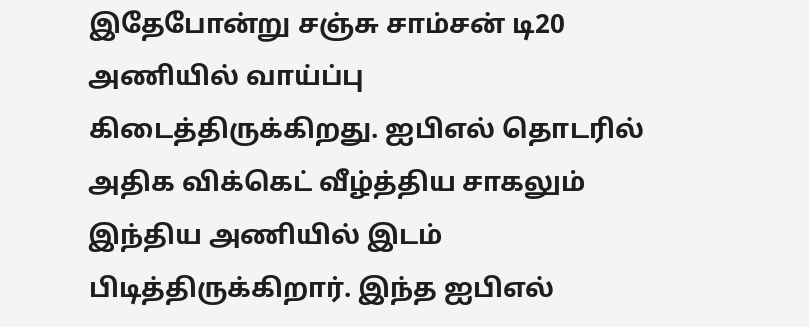இதேபோன்று சஞ்சு சாம்சன் டி20 அணியில் வாய்ப்பு கிடைத்திருக்கிறது. ஐபிஎல் தொடரில் அதிக விக்கெட் வீழ்த்திய சாகலும் இந்திய அணியில் இடம் பிடித்திருக்கிறார். இந்த ஐபிஎல்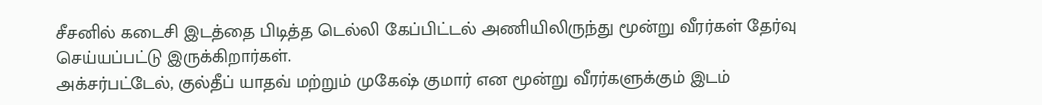சீசனில் கடைசி இடத்தை பிடித்த டெல்லி கேப்பிட்டல் அணியிலிருந்து மூன்று வீரர்கள் தேர்வு செய்யப்பட்டு இருக்கிறார்கள்.
அக்சர்பட்டேல், குல்தீப் யாதவ் மற்றும் முகேஷ் குமார் என மூன்று வீரர்களுக்கும் இடம்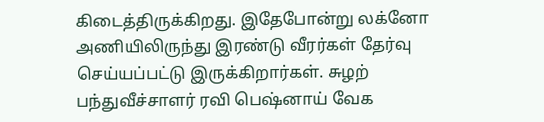கிடைத்திருக்கிறது. இதேபோன்று லக்னோ அணியிலிருந்து இரண்டு வீரர்கள் தேர்வு செய்யப்பட்டு இருக்கிறார்கள். சுழற் பந்துவீச்சாளர் ரவி பெஷ்னாய் வேக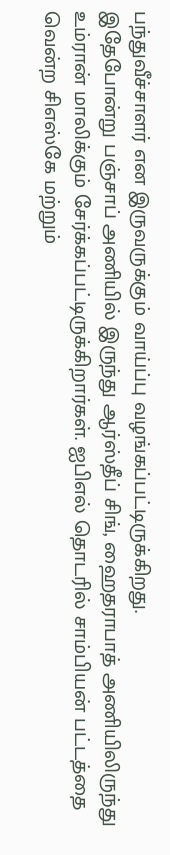பந்துவீச்சாளர் என இருவருக்கும் வாய்ப்பு வழங்கப்பட்டிருக்கிறது.
இதேபோன்று பஞ்சாப் அணியில் இருந்து ஆர்ஸ்தீப் சிங், ஹைதராபாத் அணியிலிருந்து உம்ரான் மாலிக்கும் சேர்க்கப்பட்டிருக்கிறார்கள். ஐபிஎல் தொடரில் சாம்பியன் பட்டத்தை வென்ற சிஎஸ்கே மற்றும்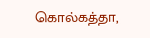கொல்கத்தா,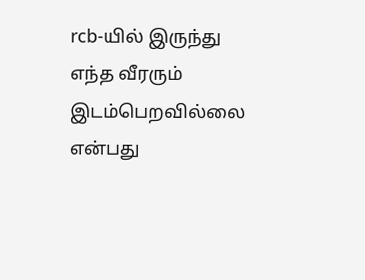rcb-யில் இருந்து எந்த வீரரும் இடம்பெறவில்லை என்பது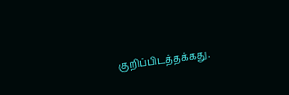குறிப்பிடத்தக்கது.